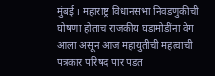मुंबई । महाराष्ट्र विधानसभा निवडणुकीची घोषणा होताच राजकीय घडामोडींना वेग आला असून आज महायुतीची महत्वाची पत्रकार परिषद पार पडत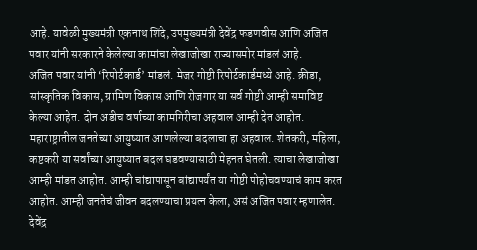आहे. यावेळी मुख्यमंत्री एकनाथ शिंदे, उपमुख्यमंत्री देवेंद्र फडणवीस आणि अजित पवार यांनी सरकारने केलेल्या कामांचा लेखाजोखा राज्यासमोर मांडलं आहे.
अजित पवार यांनी ‘रिपोर्टकार्ड’ मांडलं. मेजर गोष्टी रिपोर्टकार्डमध्ये आहे. क्रीडा, सांस्कृतिक विकास, ग्रामिण विकास आणि रोजगार या सर्व गोष्टी आम्ही समाविष्ट केल्या आहेत. दोन अडीच वर्षाच्या कामगिरीचा अहवाल आम्ही देत आहोत. महाराष्ट्रातील जनतेच्या आयुष्यात आणलेल्या बदलाचा हा अहवाल. शेतकरी, महिला, कष्टकरी या सर्वांच्या आयुष्यात बदल घडवण्यासाठी मेहनत घेतली. त्याचा लेखाजोखा आम्ही मांडत आहोत. आम्ही चांद्यापासून बांद्यापर्यंत या गोष्टी पोहोचवण्याचं काम करत आहोत. आम्ही जनतेचं जीवन बदलण्याचा प्रयत्न केला, असं अजित पवार म्हणालेत.
देवेंद्र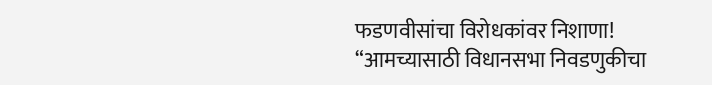फडणवीसांचा विरोधकांवर निशाणा!
“आमच्यासाठी विधानसभा निवडणुकीचा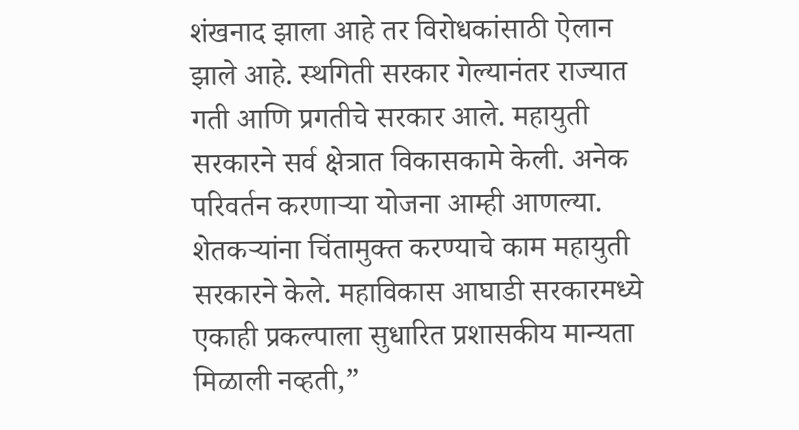शंखनाद झाला आहे तर विरोधकांसाठी ऐलान झाले आहे. स्थगिती सरकार गेल्यानंतर राज्यात गती आणि प्रगतीचे सरकार आले. महायुती सरकारने सर्व क्षेत्रात विकासकामे केली. अनेक परिवर्तन करणाऱ्या योजना आम्ही आणल्या. शेतकऱ्यांना चिंतामुक्त करण्याचे काम महायुती सरकारने केले. महाविकास आघाडी सरकारमध्ये एकाही प्रकल्पाला सुधारित प्रशासकीय मान्यता मिळाली नव्हती,”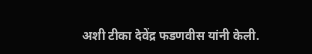अशी टीका देवेंद्र फडणवीस यांनी केली.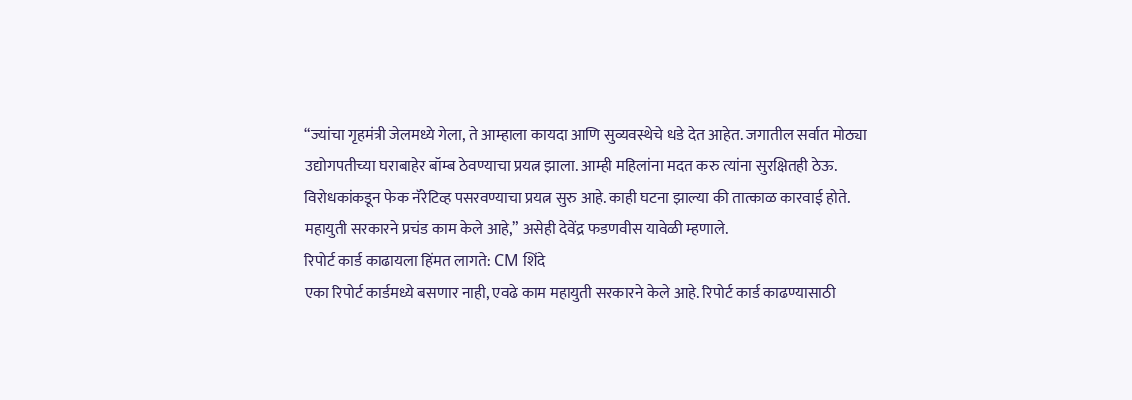“ज्यांचा गृहमंत्री जेलमध्ये गेला, ते आम्हाला कायदा आणि सुव्यवस्थेचे धडे देत आहेत. जगातील सर्वात मोठ्या उद्योगपतीच्या घराबाहेर बॉम्ब ठेवण्याचा प्रयत्न झाला. आम्ही महिलांना मदत करु त्यांना सुरक्षितही ठेऊ. विरोधकांकडून फेक नॅरेटिव्ह पसरवण्याचा प्रयत्न सुरु आहे. काही घटना झाल्या की तात्काळ कारवाई होते. महायुती सरकारने प्रचंड काम केले आहे,” असेही देवेंद्र फडणवीस यावेळी म्हणाले.
रिपोर्ट कार्ड काढायला हिंमत लागते: CM शिंदे
एका रिपोर्ट कार्डमध्ये बसणार नाही, एवढे काम महायुती सरकारने केले आहे. रिपोर्ट कार्ड काढण्यासाठी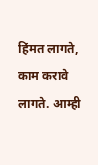हिंमत लागते, काम करावे लागते. आम्ही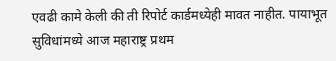एवढी कामे केली की ती रिपोर्ट कार्डमध्येही मावत नाहीत. पायाभूत सुविधांमध्ये आज महाराष्ट्र प्रथम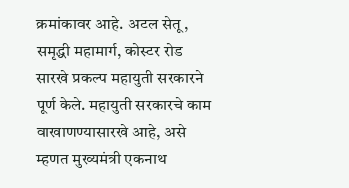क्रमांकावर आहे. अटल सेतू, समृद्धी महामार्ग, कोस्टर रोड सारखे प्रकल्प महायुती सरकारने पूर्ण केले. महायुती सरकारचे काम वाखाणण्यासारखे आहे, असे म्हणत मुख्यमंत्री एकनाथ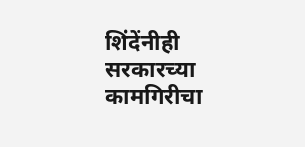शिंदेंनीही सरकारच्या कामगिरीचा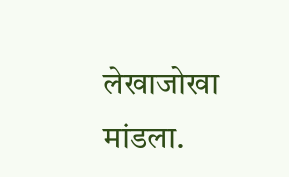लेखाजोखा मांडला.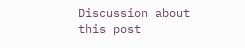Discussion about this post